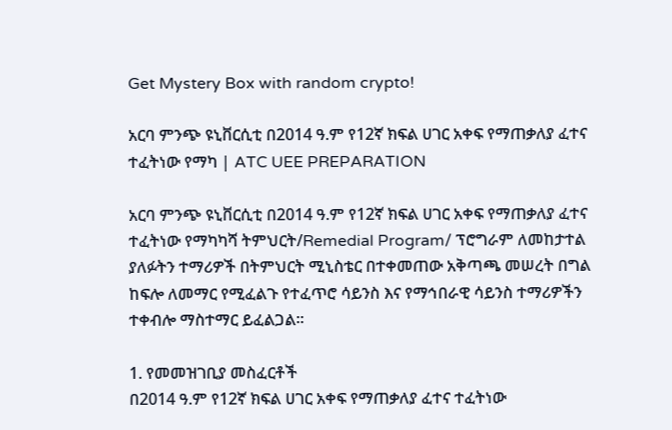Get Mystery Box with random crypto!

አርባ ምንጭ ዩኒቨርሲቲ በ2014 ዓ.ም የ12ኛ ክፍል ሀገር አቀፍ የማጠቃለያ ፈተና ተፈትነው የማካ | ATC UEE PREPARATION

አርባ ምንጭ ዩኒቨርሲቲ በ2014 ዓ.ም የ12ኛ ክፍል ሀገር አቀፍ የማጠቃለያ ፈተና ተፈትነው የማካካሻ ትምህርት/Remedial Program/ ፕሮግራም ለመከታተል ያለፉትን ተማሪዎች በትምህርት ሚኒስቴር በተቀመጠው አቅጣጫ መሠረት በግል ከፍሎ ለመማር የሚፈልጉ የተፈጥሮ ሳይንስ እና የማኅበራዊ ሳይንስ ተማሪዎችን ተቀብሎ ማስተማር ይፈልጋል፡፡

1. የመመዝገቢያ መስፈርቶች
በ2014 ዓ.ም የ12ኛ ክፍል ሀገር አቀፍ የማጠቃለያ ፈተና ተፈትነው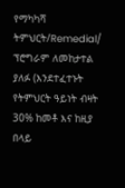የማካካሻ ትምህርት/Remedial/ ፕሮግራም ለመከታተል ያለፉ (እንደተፈተኑት የትምህርት ዓይነት ብዛት 30% ከመቶ እና ከዚያ በላይ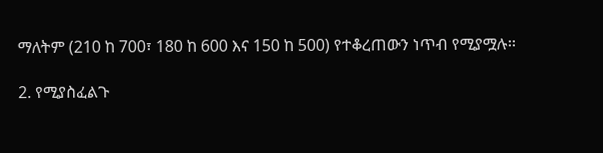ማለትም (210 ከ 700፣ 180 ከ 600 እና 150 ከ 500) የተቆረጠውን ነጥብ የሚያሟሉ፡፡

2. የሚያስፈልጉ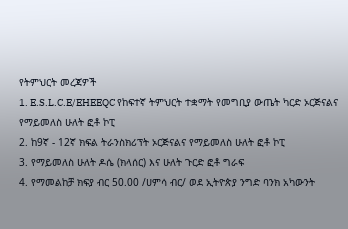የትምህርት መረጃዎች
1. E.S.L.C.E/EHEEQC የከፍተኛ ትምህርት ተቋማት የመግቢያ ውጤት ካርድ ኦርጅናልና የማይመለስ ሁለት ፎቶ ኮፒ
2. ከ9ኛ - 12ኛ ክፍል ትራንስክሪፕት ኦርጅናልና የማይመለስ ሁለት ፎቶ ኮፒ
3. የማይመለስ ሁለት ዶሴ (ክላሰር) እና ሁለት ጉርድ ፎቶ ግራፍ
4. የማመልከቻ ክፍያ ብር 50.00 /ሀምሳ ብር/ ወደ ኢትዮጵያ ንግድ ባንክ አካውንት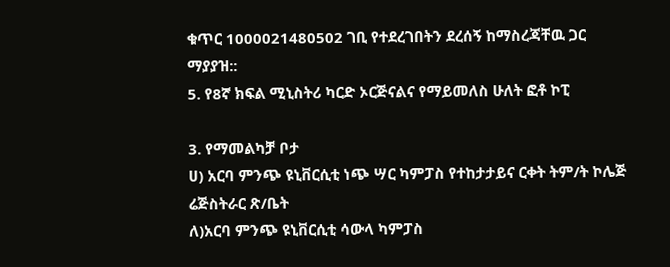ቁጥር 1000021480502 ገቢ የተደረገበትን ደረሰኝ ከማስረጃቸዉ ጋር
ማያያዝ::
5. የ8ኛ ክፍል ሚኒስትሪ ካርድ ኦርጅናልና የማይመለስ ሁለት ፎቶ ኮፒ

3. የማመልካቻ ቦታ
ሀ) አርባ ምንጭ ዩኒቨርሲቲ ነጭ ሣር ካምፓስ የተከታታይና ርቀት ትም/ት ኮሌጅ ሬጅስትራር ጽ/ቤት
ለ)አርባ ምንጭ ዩኒቨርሲቲ ሳውላ ካምፓስ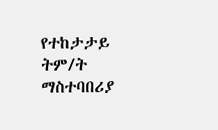የተከታታይ ትም/ት ማስተባበሪያ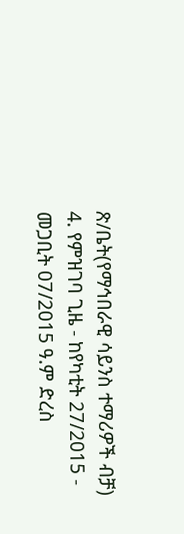ጽ/ቤት(የማኅበራዊ ሳይንስ ተማሪዎች ብቻ)
4. የምዝገባ ጊዜ - ከየካቲት 27/2015 - መጋቢት 07/2015 ዓ.ም ድረስ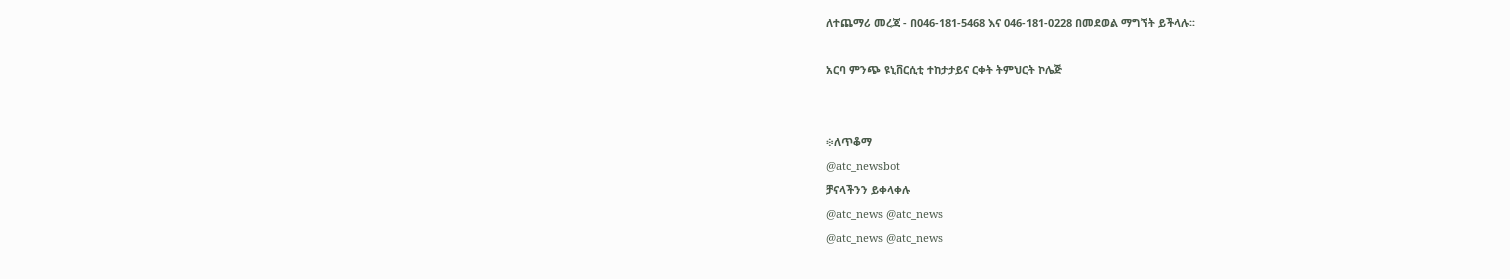ለተጨማሪ መረጃ - በ046-181-5468 እና 046-181-0228 በመደወል ማግኘት ይችላሉ፡፡

አርባ ምንጭ ዩኒቨርሲቲ ተከታታይና ርቀት ትምህርት ኮሌጅ


፨ለጥቆማ
@atc_newsbot
ቻናላችንን ይቀላቀሉ
@atc_news @atc_news
@atc_news @atc_news